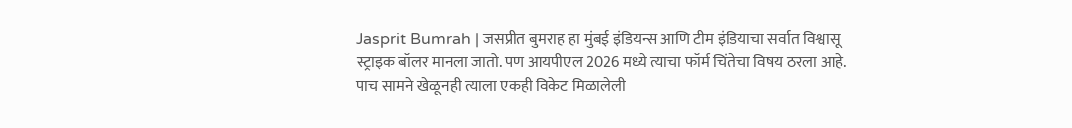Jasprit Bumrah | जसप्रीत बुमराह हा मुंबई इंडियन्स आणि टीम इंडियाचा सर्वात विश्वासू स्ट्राइक बॉलर मानला जातो. पण आयपीएल 2026 मध्ये त्याचा फॉर्म चिंतेचा विषय ठरला आहे. पाच सामने खेळूनही त्याला एकही विकेट मिळालेली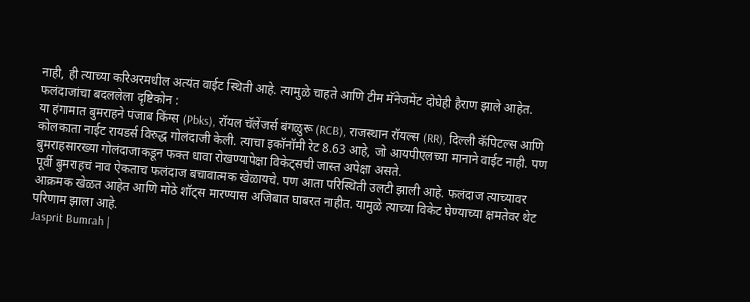नाही, ही त्याच्या करिअरमधील अत्यंत वाईट स्थिती आहे. त्यामुळे चाहते आणि टीम मॅनेजमेंट दोघेही हैराण झाले आहेत.
फलंदाजांचा बदललेला दृष्टिकोन :
या हंगामात बुमराहने पंजाब किंग्स (Pbks), रॉयल चॅलेंजर्स बंगळुरू (RCB), राजस्थान रॉयल्स (RR), दिल्ली कॅपिटल्स आणि कोलकाता नाईट रायडर्स विरुद्ध गोलंदाजी केली. त्याचा इकॉनॉमी रेट 8.63 आहे, जो आयपीएलच्या मानाने वाईट नाही. पण बुमराहसारख्या गोलंदाजाकडून फक्त धावा रोखण्यापेक्षा विकेट्सची जास्त अपेक्षा असते.
पूर्वी बुमराहचं नाव ऐकताच फलंदाज बचावात्मक खेळायचे. पण आता परिस्थिती उलटी झाली आहे. फलंदाज त्याच्यावर आक्रमक खेळत आहेत आणि मोठे शॉट्स मारण्यास अजिबात घाबरत नाहीत. यामुळे त्याच्या विकेट घेण्याच्या क्षमतेवर थेट परिणाम झाला आहे.
Jasprit Bumrah |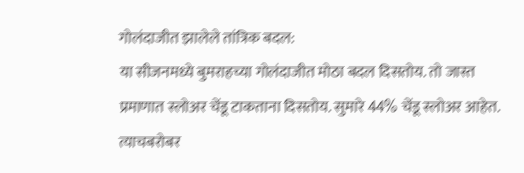गोलंदाजीत झालेले तांत्रिक बदल:
या सीजनमध्ये बुमराहच्या गोलंदाजीत मोठा बदल दिसतोय. तो जास्त प्रमाणात स्लोअर चेंडू टाकताना दिसतोय. सुमारे 44% चेंडू स्लोअर आहेत. त्याचबरोबर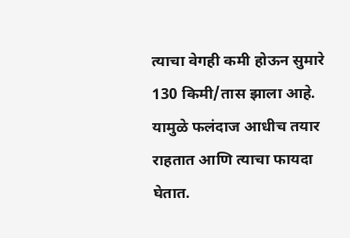त्याचा वेगही कमी होऊन सुमारे 130 किमी/तास झाला आहे. यामुळे फलंदाज आधीच तयार राहतात आणि त्याचा फायदा घेतात.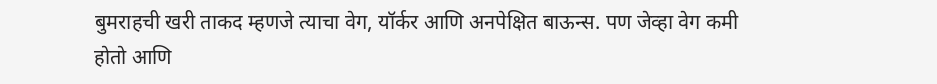बुमराहची खरी ताकद म्हणजे त्याचा वेग, यॉर्कर आणि अनपेक्षित बाऊन्स. पण जेव्हा वेग कमी होतो आणि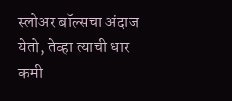स्लोअर बॉल्सचा अंदाज येतो, तेव्हा त्याची धार कमी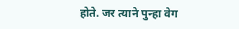होते. जर त्याने पुन्हा वेग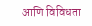आणि विविधता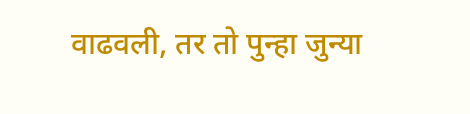वाढवली, तर तो पुन्हा जुन्या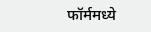फॉर्ममध्ये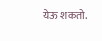येऊ शकतो.